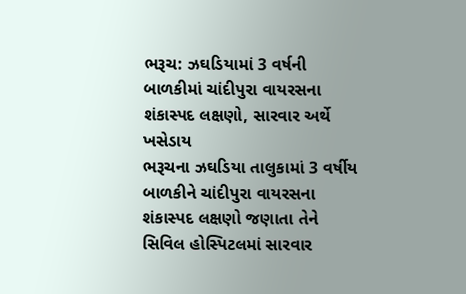ભરૂચ: ઝઘડિયામાં 3 વર્ષની બાળકીમાં ચાંદીપુરા વાયરસના શંકાસ્પદ લક્ષણો, સારવાર અર્થે ખસેડાય
ભરૂચના ઝઘડિયા તાલુકામાં 3 વર્ષીય બાળકીને ચાંદીપુરા વાયરસના શંકાસ્પદ લક્ષણો જણાતા તેને સિવિલ હોસ્પિટલમાં સારવાર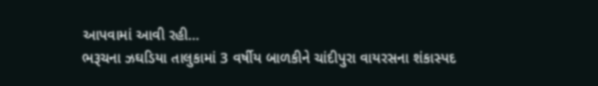આપવામાં આવી રહી…
ભરૂચના ઝઘડિયા તાલુકામાં 3 વર્ષીય બાળકીને ચાંદીપુરા વાયરસના શંકાસ્પદ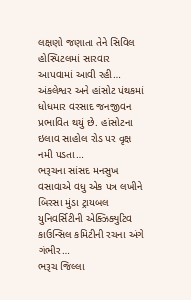લક્ષણો જણાતા તેને સિવિલ હોસ્પિટલમાં સારવાર આપવામાં આવી રહી…
અંકલેશ્વર અને હાંસોટ પંથકમાં ધોધમાર વરસાદ જનજીવન પ્રભાવિત થયું છે. હાંસોટના ઇલાવ સાહોલ રોડ પર વૃક્ષ નમી પડતા…
ભરૂચના સાંસદ મનસુખ વસાવાએ વધુ એક પત્ર લખીને બિરસા મુંડા ટ્રાયબલ યુનિવર્સિટીની એક્ઝિક્યુટિવ કાઉન્સિલ કમિટીની રચના અંગે ગંભીર…
ભરૂચ જિલ્લા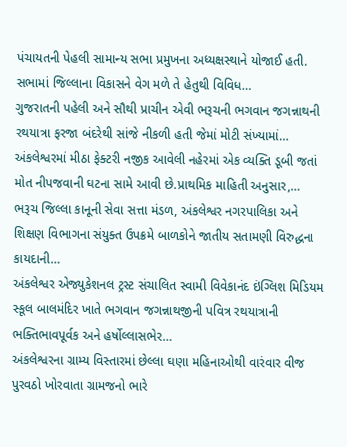પંચાયતની પેહલી સામાન્ય સભા પ્રમુખના અધ્યક્ષસ્થાને યોજાઈ હતી. સભામાં જિલ્લાના વિકાસને વેગ મળે તે હેતુથી વિવિધ…
ગુજરાતની પહેલી અને સૌથી પ્રાચીન એવી ભરૂચની ભગવાન જગન્નાથની રથયાત્રા ફરજા બંદરેથી સાંજે નીકળી હતી જેમાં મોટી સંખ્યામાં…
અંકલેશ્વરમાં મીઠા ફેક્ટરી નજીક આવેલી નહેરમાં એક વ્યક્તિ ડૂબી જતાં મોત નીપજવાની ઘટના સામે આવી છે.પ્રાથમિક માહિતી અનુસાર,…
ભરૂચ જિલ્લા કાનૂની સેવા સત્તા મંડળ, અંકલેશ્વર નગરપાલિકા અને શિક્ષણ વિભાગના સંયુક્ત ઉપક્રમે બાળકોને જાતીય સતામણી વિરુદ્ધના કાયદાની…
અંકલેશ્વર એજ્યુકેશનલ ટ્રસ્ટ સંચાલિત સ્વામી વિવેકાનંદ ઇંગ્લિશ મિડિયમ સ્કૂલ બાલમંદિર ખાતે ભગવાન જગન્નાથજીની પવિત્ર રથયાત્રાની ભક્તિભાવપૂર્વક અને હર્ષોલ્લાસભેર…
અંકલેશ્વરના ગ્રામ્ય વિસ્તારમાં છેલ્લા ઘણા મહિનાઓથી વારંવાર વીજ પુરવઠો ખોરવાતા ગ્રામજનો ભારે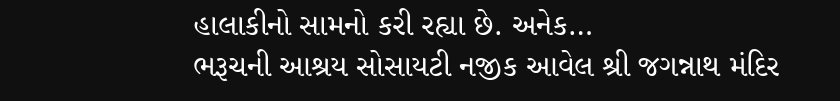હાલાકીનો સામનો કરી રહ્યા છે. અનેક…
ભરૂચની આશ્રય સોસાયટી નજીક આવેલ શ્રી જગન્નાથ મંદિર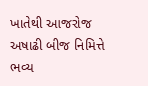ખાતેથી આજરોજ અષાઢી બીજ નિમિત્તે ભવ્ય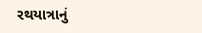રથયાત્રાનું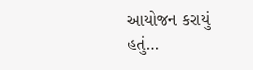આયોજન કરાયું હતું…